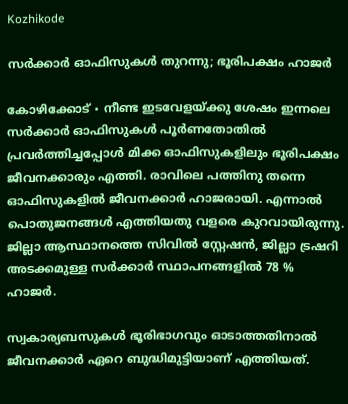Kozhikode

സർക്കാർ ഓഫിസുകൾ തുറന്നു; ഭൂരിപക്ഷം ഹാജർ

കോഴിക്കോട് ∙ നീണ്ട ഇടവേളയ്ക്കു ശേഷം ഇന്നലെ സർക്കാർ ഓഫിസുകൾ പൂർണതോതിൽ പ്രവർത്തിച്ചപ്പോൾ മിക്ക ഓഫിസുകളിലും ഭൂരിപക്ഷം ജീവനക്കാരും എത്തി. രാവിലെ പത്തിനു തന്നെ ഓഫിസുകളിൽ ജീവനക്കാർ ഹാജരായി. എന്നാൽ പൊതുജനങ്ങൾ എത്തിയതു വളരെ കുറവായിരുന്നു. ജില്ലാ ആസ്ഥാനത്തെ സിവിൽ സ്റ്റേഷൻ, ജില്ലാ ട്രഷറി അടക്കമുള്ള സർക്കാർ സ്ഥാപനങ്ങളിൽ 78 % ഹാജർ.

സ്വകാര്യബസുകൾ ഭൂരിഭാഗവും ഓടാത്തതിനാൽ ജീവനക്കാർ ഏറെ ബുദ്ധിമുട്ടിയാണ് എത്തിയത്.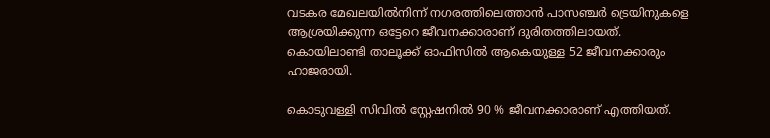വടകര മേഖലയിൽനിന്ന് നഗരത്തിലെത്താൻ പാസഞ്ചർ ട്രെയിനുകളെ ആശ്രയിക്കുന്ന ഒട്ടേറെ ജീവനക്കാരാണ് ദുരിതത്തിലായത്. കൊയിലാണ്ടി താലൂക്ക് ഓഫിസിൽ ആകെയുള്ള 52 ജീവനക്കാരും ഹാജരായി.

കൊടുവള്ളി സിവിൽ സ്റ്റേഷനിൽ 90 % ജീവനക്കാരാണ് എത്തിയത്.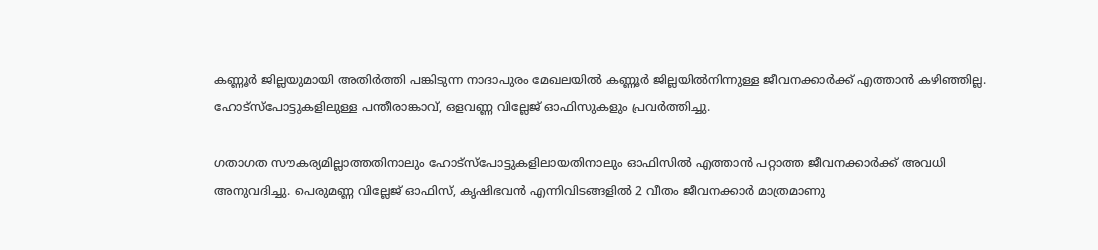കണ്ണൂർ ജില്ലയുമായി അതിർത്തി പങ്കിടുന്ന നാദാപുരം മേഖലയിൽ കണ്ണൂർ ജില്ലയിൽനിന്നുള്ള ജീവനക്കാർക്ക് എത്താൻ കഴിഞ്ഞില്ല. ഹോട്സ്പോട്ടുകളിലുള്ള പന്തീരാങ്കാവ്, ഒളവണ്ണ വില്ലേജ് ഓഫിസുകളും പ്രവർത്തിച്ചു.

ഗതാഗത സൗകര്യമില്ലാത്തതിനാലും ഹോട്സ്പോട്ടുകളിലായതിനാലും ഓഫിസിൽ എത്താൻ പറ്റാത്ത ജീവനക്കാർക്ക് അവധി അനുവദിച്ചു. പെരുമണ്ണ വില്ലേജ് ഓഫിസ്, കൃഷിഭവൻ എന്നിവിടങ്ങളിൽ 2 വീതം ജീവനക്കാർ മാത്രമാണു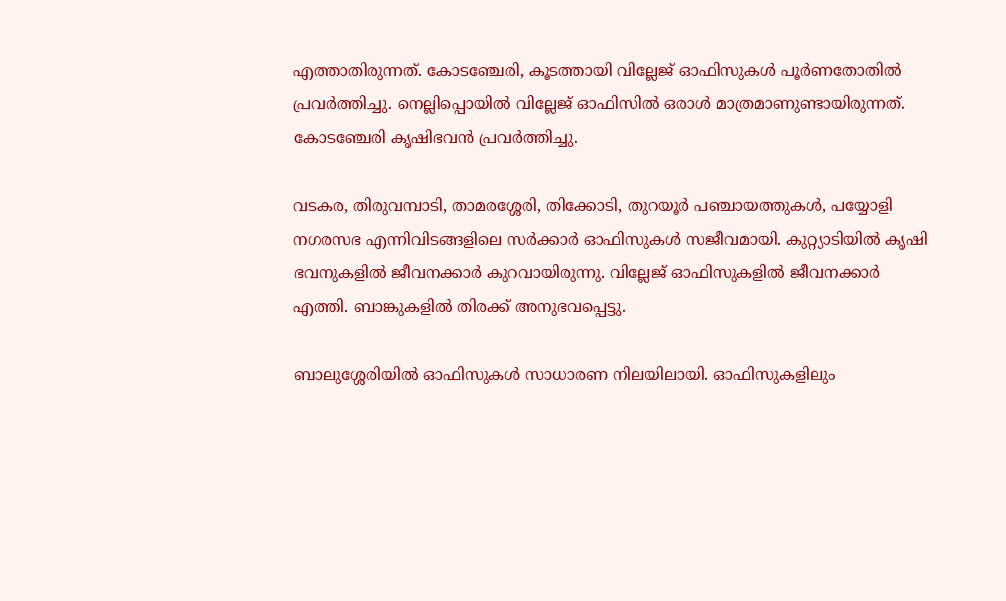എത്താതിരുന്നത്. കോടഞ്ചേരി, കൂടത്തായി വില്ലേജ് ഓഫിസുകൾ പൂർണതോതിൽ പ്രവർത്തിച്ചു. നെല്ലിപ്പൊയിൽ വില്ലേജ് ഓഫിസിൽ ഒരാൾ മാത്രമാണുണ്ടായിരുന്നത്. കോടഞ്ചേരി കൃഷിഭവൻ പ്രവർത്തിച്ചു.

വടകര, തിരുവമ്പാടി, താമരശ്ശേരി, തിക്കോടി, തുറയൂർ പഞ്ചായത്തുകൾ, പയ്യോളി നഗരസഭ എന്നിവിടങ്ങളിലെ സർക്കാർ ഓഫിസുകൾ സജീവമായി. കുറ്റ്യാടിയിൽ കൃഷി ഭവനുകളിൽ ജീവനക്കാർ കുറവായിരുന്നു. വില്ലേജ് ഓഫിസുകളിൽ ജീവനക്കാർ എത്തി. ബാങ്കുകളിൽ തിരക്ക് അനുഭവപ്പെട്ടു.

ബാലുശ്ശേരിയിൽ ഓഫിസുകൾ സാധാരണ നിലയിലായി. ഓഫിസുകളിലും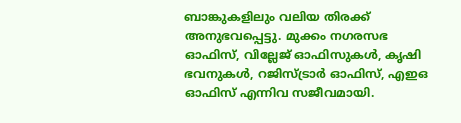ബാങ്കുകളിലും വലിയ തിരക്ക് അനുഭവപ്പെട്ടു. മുക്കം നഗരസഭ ഓഫിസ്, വില്ലേജ് ഓഫിസുകൾ, കൃഷി ഭവനുകൾ, റജിസ്ട്രാർ ഓഫിസ്, എഇഒ ഓഫിസ് എന്നിവ സജീവമായി.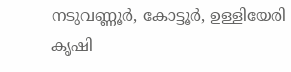നടുവണ്ണൂർ, കോട്ടൂർ, ഉള്ളിയേരി കൃഷി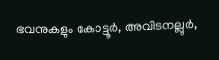ഭവനുകളും കോട്ടൂർ, അവിടനല്ലുർ,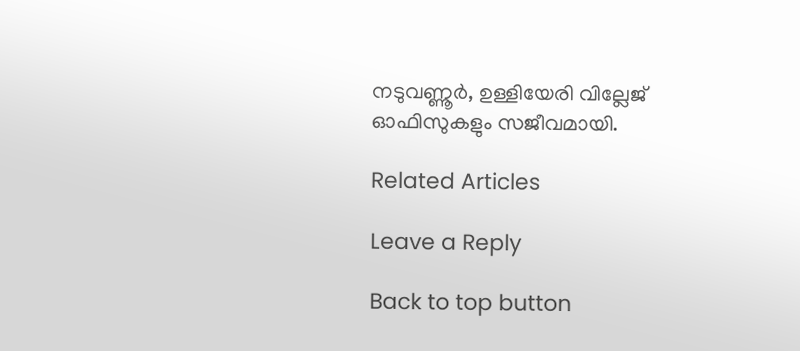നടുവണ്ണൂർ, ഉള്ളിയേരി വില്ലേജ് ഓഫിസുകളും സജീവമായി.

Related Articles

Leave a Reply

Back to top button